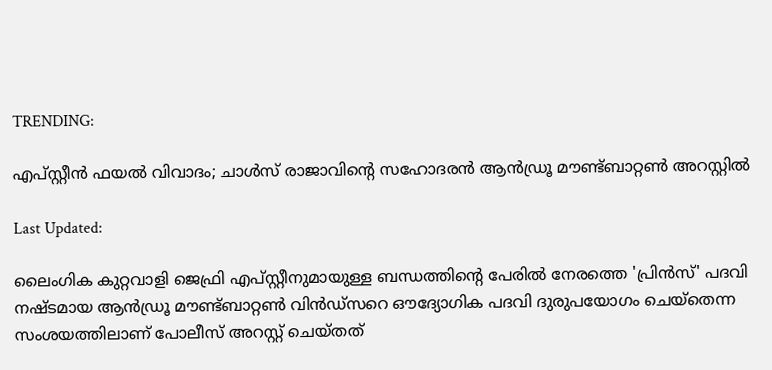TRENDING:

എപ്‌സ്റ്റീൻ ഫയൽ വിവാദം; ചാൾസ് രാജാവിന്റെ സഹോദരൻ ആൻഡ്രൂ മൗണ്ട്ബാറ്റൺ അറസ്റ്റിൽ

Last Updated:

ലൈംഗിക കുറ്റവാളി ജെഫ്രി എപ്‌സ്റ്റീനുമായുള്ള ബന്ധത്തിന്റെ പേരിൽ നേരത്തെ 'പ്രിൻസ്' പദവി നഷ്ടമായ ആൻഡ്രൂ മൗണ്ട്ബാറ്റൺ വിൻഡ്സറെ ഔദ്യോഗിക പദവി ദുരുപയോഗം ചെയ്തെന്ന സംശയത്തിലാണ് പോലീസ് അറസ്റ്റ് ചെയ്തത്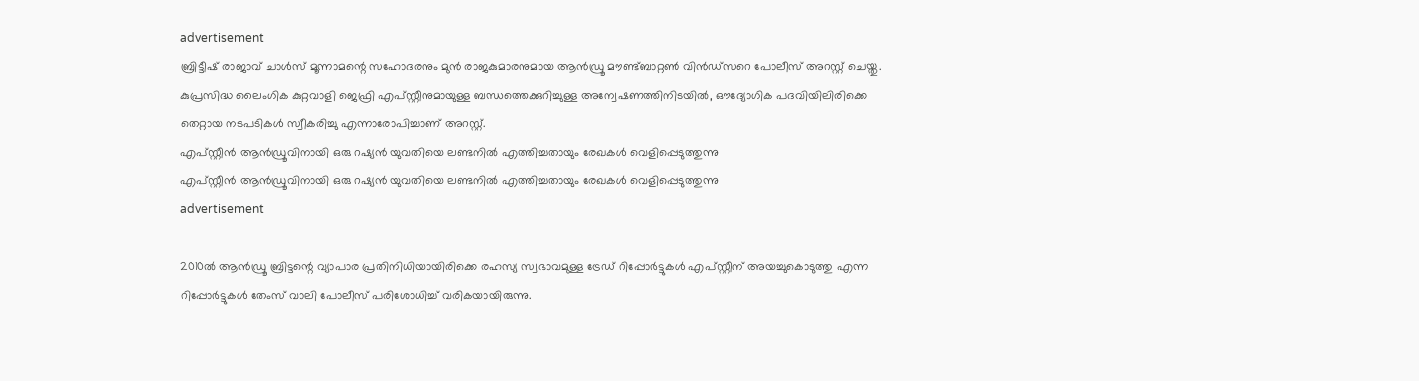advertisement
ബ്രിട്ടീഷ് രാജാവ് ചാൾസ് മൂന്നാമന്റെ സഹോദരനും മുൻ രാജകുമാരനുമായ ആൻഡ്രൂ മൗണ്ട്ബാറ്റൺ വിൻഡ്സറെ പോലീസ് അറസ്റ്റ് ചെയ്തു. കുപ്രസിദ്ധ ലൈംഗിക കുറ്റവാളി ജെഫ്രി എപ്‌സ്റ്റീനുമായുള്ള ബന്ധത്തെക്കുറിച്ചുള്ള അന്വേഷണത്തിനിടയിൽ, ഔദ്യോഗിക പദവിയിലിരിക്കെ തെറ്റായ നടപടികൾ സ്വീകരിച്ചു എന്നാരോപിച്ചാണ് അറസ്റ്റ്.
എപ്‌സ്റ്റീൻ ആൻഡ്രൂവിനായി ഒരു റഷ്യൻ യുവതിയെ ലണ്ടനിൽ എത്തിച്ചതായും രേഖകൾ വെളിപ്പെടുത്തുന്നു
എപ്‌സ്റ്റീൻ ആൻഡ്രൂവിനായി ഒരു റഷ്യൻ യുവതിയെ ലണ്ടനിൽ എത്തിച്ചതായും രേഖകൾ വെളിപ്പെടുത്തുന്നു
advertisement

2010ൽ ആൻഡ്രൂ ബ്രിട്ടന്റെ വ്യാപാര പ്രതിനിധിയായിരിക്കെ രഹസ്യ സ്വഭാവമുള്ള ട്രേഡ് റിപ്പോർട്ടുകൾ എപ്‌സ്റ്റീന് അയച്ചുകൊടുത്തു എന്ന റിപ്പോർട്ടുകൾ തേംസ് വാലി പോലീസ് പരിശോധിച്ച് വരികയായിരുന്നു.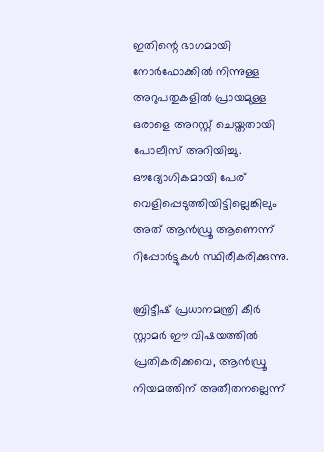ഇതിന്റെ ഭാഗമായി നോർഫോക്കിൽ നിന്നുള്ള അറുപതുകളിൽ പ്രായമുള്ള ഒരാളെ അറസ്റ്റ് ചെയ്തതായി പോലീസ് അറിയിച്ചു. ഔദ്യോഗികമായി പേര് വെളിപ്പെടുത്തിയിട്ടില്ലെങ്കിലും അത് ആൻഡ്രൂ ആണെന്ന് റിപ്പോർട്ടുകൾ സ്ഥിരീകരിക്കുന്നു.

ബ്രിട്ടീഷ് പ്രധാനമന്ത്രി കീർ സ്റ്റാമർ ഈ വിഷയത്തിൽ പ്രതികരിക്കവെ, ആൻഡ്രൂ നിയമത്തിന് അതീതനല്ലെന്ന്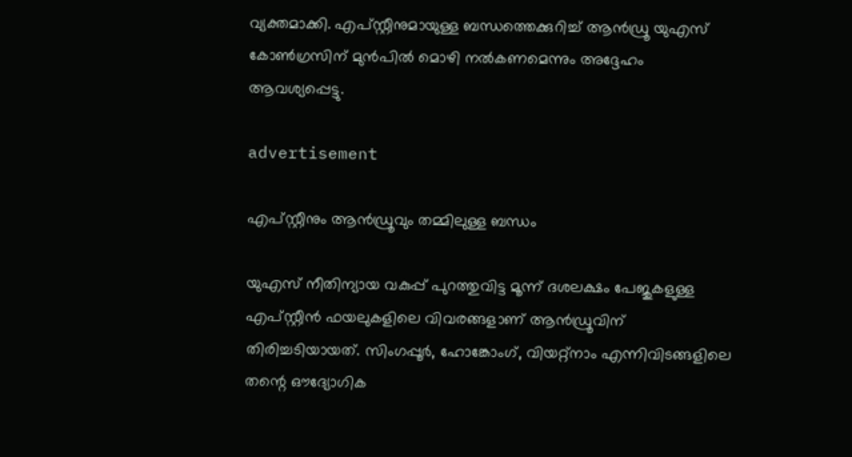വ്യക്തമാക്കി. എപ്‌സ്റ്റീനുമായുള്ള ബന്ധത്തെക്കുറിച്ച് ആൻഡ്രൂ യുഎസ് കോൺഗ്രസിന് മുൻപിൽ മൊഴി നൽകണമെന്നും അദ്ദേഹം ആവശ്യപ്പെട്ടു.

advertisement

എപ്‌സ്റ്റീനും ആൻഡ്രൂവും തമ്മിലുള്ള ബന്ധം

യുഎസ് നീതിന്യായ വകുപ്പ് പുറത്തുവിട്ട മൂന്ന് ദശലക്ഷം പേജുകളുള്ള എപ്‌സ്റ്റീൻ ഫയലുകളിലെ വിവരങ്ങളാണ് ആൻഡ്രൂവിന് തിരിച്ചടിയായത്. സിംഗപ്പൂർ, ഹോങ്കോംഗ്, വിയറ്റ്‌നാം എന്നിവിടങ്ങളിലെ തന്റെ ഔദ്യോഗിക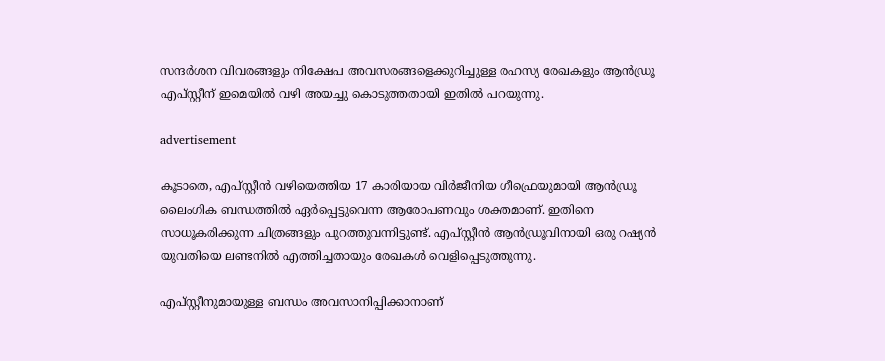സന്ദർശന വിവരങ്ങളും നിക്ഷേപ അവസരങ്ങളെക്കുറിച്ചുള്ള രഹസ്യ രേഖകളും ആൻഡ്രൂ എപ്‌സ്റ്റീന് ഇമെയിൽ വഴി അയച്ചു കൊടുത്തതായി ഇതിൽ പറയുന്നു.

advertisement

കൂടാതെ, എപ്‌സ്റ്റീൻ വഴിയെത്തിയ 17 കാരിയായ വിർജീനിയ ഗീഫ്രെയുമായി ആൻഡ്രൂ ലൈംഗിക ബന്ധത്തിൽ ഏർപ്പെട്ടുവെന്ന ആരോപണവും ശക്തമാണ്. ഇതിനെ സാധൂകരിക്കുന്ന ചിത്രങ്ങളും പുറത്തുവന്നിട്ടുണ്ട്. എപ്‌സ്റ്റീൻ ആൻഡ്രൂവിനായി ഒരു റഷ്യൻ യുവതിയെ ലണ്ടനിൽ എത്തിച്ചതായും രേഖകൾ വെളിപ്പെടുത്തുന്നു.

എപ്‌സ്റ്റീനുമായുള്ള ബന്ധം അവസാനിപ്പിക്കാനാണ്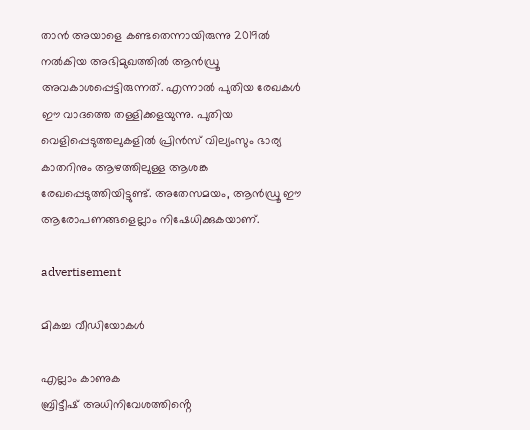താൻ അയാളെ കണ്ടതെന്നായിരുന്നു 2019ൽ നൽകിയ അഭിമുഖത്തിൽ ആൻഡ്രൂ അവകാശപ്പെട്ടിരുന്നത്. എന്നാൽ പുതിയ രേഖകൾ ഈ വാദത്തെ തള്ളിക്കളയുന്നു. പുതിയ വെളിപ്പെടുത്തലുകളിൽ പ്രിൻസ് വില്യംസും ഭാര്യ കാതറിനും ആഴത്തിലുള്ള ആശങ്ക രേഖപ്പെടുത്തിയിട്ടുണ്ട്. അതേസമയം, ആൻഡ്രൂ ഈ ആരോപണങ്ങളെല്ലാം നിഷേധിക്കുകയാണ്.

advertisement

മികച്ച വീഡിയോകൾ

എല്ലാം കാണുക
ബ്രിട്ടീഷ് അധിനിവേശത്തിൻ്റെ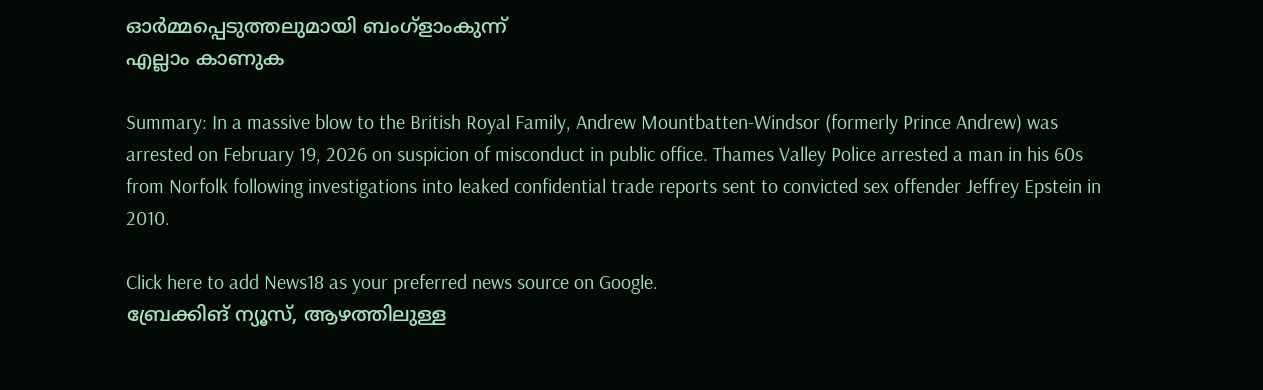ഓർമ്മപ്പെടുത്തലുമായി ബംഗ്ളാംകുന്ന്
എല്ലാം കാണുക

Summary: In a massive blow to the British Royal Family, Andrew Mountbatten-Windsor (formerly Prince Andrew) was arrested on February 19, 2026 on suspicion of misconduct in public office. Thames Valley Police arrested a man in his 60s from Norfolk following investigations into leaked confidential trade reports sent to convicted sex offender Jeffrey Epstein in 2010.

Click here to add News18 as your preferred news source on Google.
ബ്രേക്കിങ് ന്യൂസ്, ആഴത്തിലുള്ള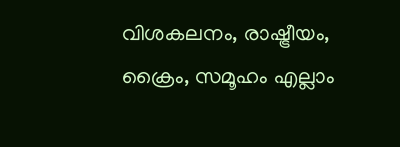വിശകലനം, രാഷ്ട്രീയം, ക്രൈം, സമൂഹം എല്ലാം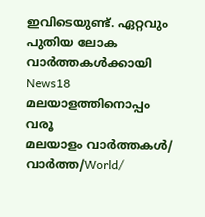ഇവിടെയുണ്ട്. ഏറ്റവും പുതിയ ലോക വാർത്തകൾക്കായി News18 മലയാളത്തിനൊപ്പം വരൂ
മലയാളം വാർത്തകൾ/ വാർത്ത/World/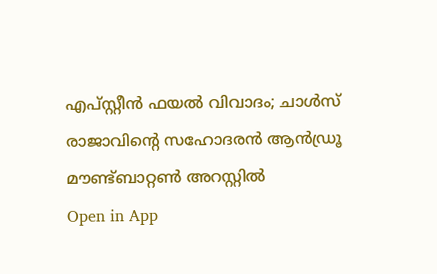എപ്‌സ്റ്റീൻ ഫയൽ വിവാദം; ചാൾസ് രാജാവിന്റെ സഹോദരൻ ആൻഡ്രൂ മൗണ്ട്ബാറ്റൺ അറസ്റ്റിൽ
Open in App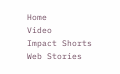Home
Video
Impact Shorts
Web Stories